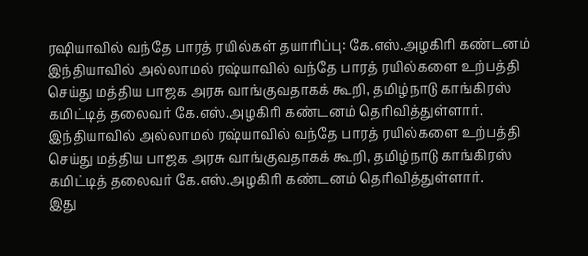ரஷியாவில் வந்தே பாரத் ரயில்கள் தயாரிப்பு: கே.எஸ்.அழகிரி கண்டனம்
இந்தியாவில் அல்லாமல் ரஷ்யாவில் வந்தே பாரத் ரயில்களை உற்பத்தி செய்து மத்திய பாஜக அரசு வாங்குவதாகக் கூறி, தமிழ்நாடு காங்கிரஸ் கமிட்டித் தலைவர் கே.எஸ்.அழகிரி கண்டனம் தெரிவித்துள்ளார்.
இந்தியாவில் அல்லாமல் ரஷ்யாவில் வந்தே பாரத் ரயில்களை உற்பத்தி செய்து மத்திய பாஜக அரசு வாங்குவதாகக் கூறி, தமிழ்நாடு காங்கிரஸ் கமிட்டித் தலைவர் கே.எஸ்.அழகிரி கண்டனம் தெரிவித்துள்ளார்.
இது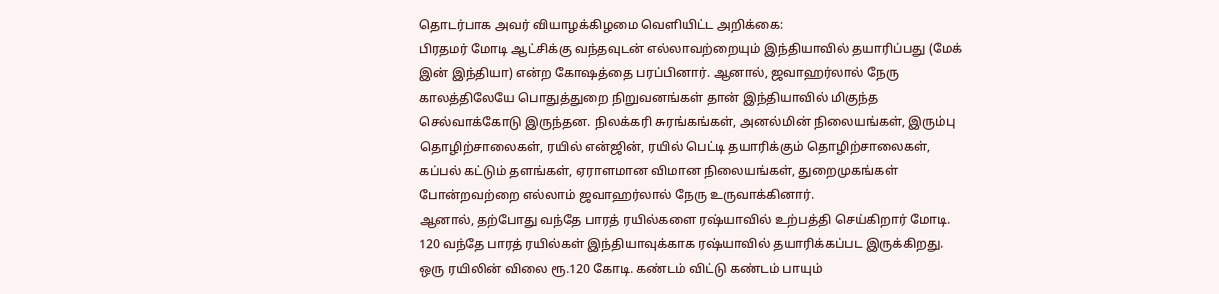தொடர்பாக அவர் வியாழக்கிழமை வெளியிட்ட அறிக்கை:
பிரதமர் மோடி ஆட்சிக்கு வந்தவுடன் எல்லாவற்றையும் இந்தியாவில் தயாரிப்பது (மேக் இன் இந்தியா) என்ற கோஷத்தை பரப்பினார். ஆனால், ஜவாஹர்லால் நேரு காலத்திலேயே பொதுத்துறை நிறுவனங்கள் தான் இந்தியாவில் மிகுந்த செல்வாக்கோடு இருந்தன. நிலக்கரி சுரங்கங்கள், அனல்மின் நிலையங்கள், இரும்பு தொழிற்சாலைகள், ரயில் என்ஜின், ரயில் பெட்டி தயாரிக்கும் தொழிற்சாலைகள், கப்பல் கட்டும் தளங்கள், ஏராளமான விமான நிலையங்கள், துறைமுகங்கள் போன்றவற்றை எல்லாம் ஜவாஹர்லால் நேரு உருவாக்கினார்.
ஆனால், தற்போது வந்தே பாரத் ரயில்களை ரஷ்யாவில் உற்பத்தி செய்கிறார் மோடி. 120 வந்தே பாரத் ரயில்கள் இந்தியாவுக்காக ரஷ்யாவில் தயாரிக்கப்பட இருக்கிறது. ஒரு ரயிலின் விலை ரூ.120 கோடி. கண்டம் விட்டு கண்டம் பாயும்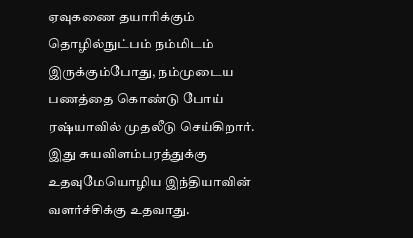ஏவுகணை தயாரிக்கும் தொழில்நுட்பம் நம்மிடம் இருக்கும்போது, நம்முடைய பணத்தை கொண்டு போய் ரஷ்யாவில் முதலீடு செய்கிறார்.
இது சுயவிளம்பரத்துக்கு உதவுமேயொழிய இந்தியாவின் வளர்ச்சிக்கு உதவாது.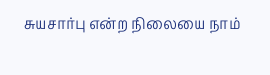சுயசார்பு என்ற நிலையை நாம்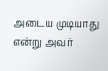அடைய முடியாது என்று அவர்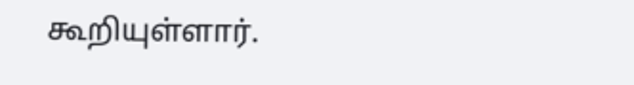கூறியுள்ளார்.